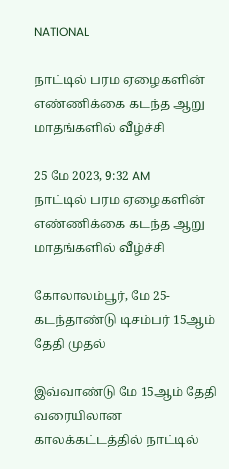NATIONAL

நாட்டில் பரம ஏழைகளின் எண்ணிக்கை கடந்த ஆறு மாதங்களில் வீழ்ச்சி

25 மே 2023, 9:32 AM
நாட்டில் பரம ஏழைகளின் எண்ணிக்கை கடந்த ஆறு மாதங்களில் வீழ்ச்சி

கோலாலம்பூர், மே 25- கடந்தாண்டு டிசம்பர் 15ஆம் தேதி முதல்

இவ்வாண்டு மே 15ஆம் தேதி வரையிலான காலக்கட்டத்தில் நாட்டில்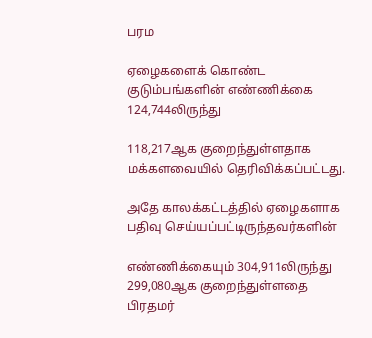பரம

ஏழைகளைக் கொண்ட குடும்பங்களின் எண்ணிக்கை 124,744லிருந்து

118,217ஆக குறைந்துள்ளதாக மக்களவையில் தெரிவிக்கப்பட்டது.

அதே காலக்கட்டத்தில் ஏழைகளாக பதிவு செய்யப்பட்டிருந்தவர்களின்

எண்ணிக்கையும் 304,911லிருந்து 299,080ஆக குறைந்துள்ளதை பிரதமர்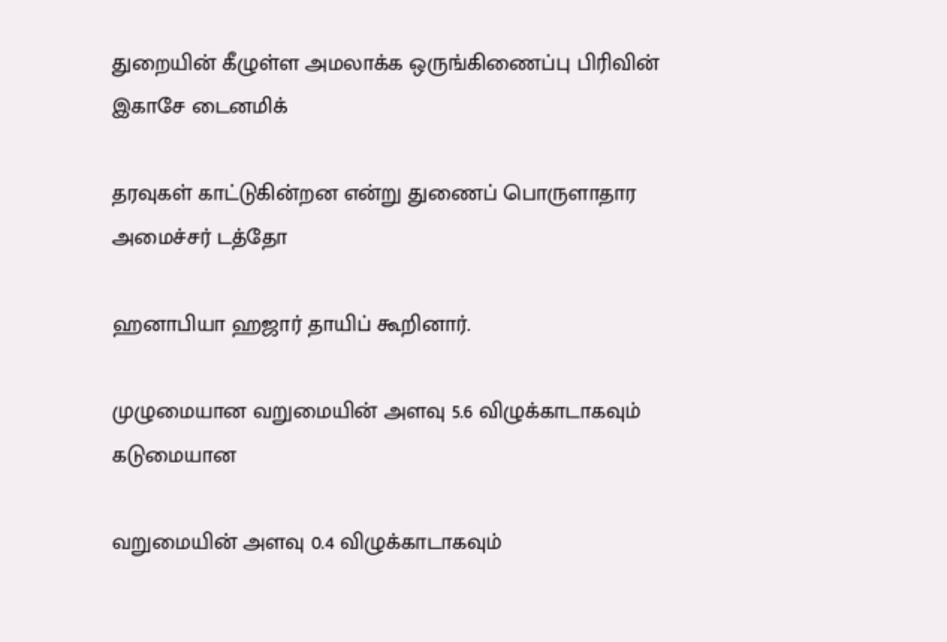துறையின் கீழுள்ள அமலாக்க ஒருங்கிணைப்பு பிரிவின் இகாசே டைனமிக்

தரவுகள் காட்டுகின்றன என்று துணைப் பொருளாதார அமைச்சர் டத்தோ

ஹனாபியா ஹஜார் தாயிப் கூறினார்.

முழுமையான வறுமையின் அளவு 5.6 விழுக்காடாகவும் கடுமையான

வறுமையின் அளவு 0.4 விழுக்காடாகவும்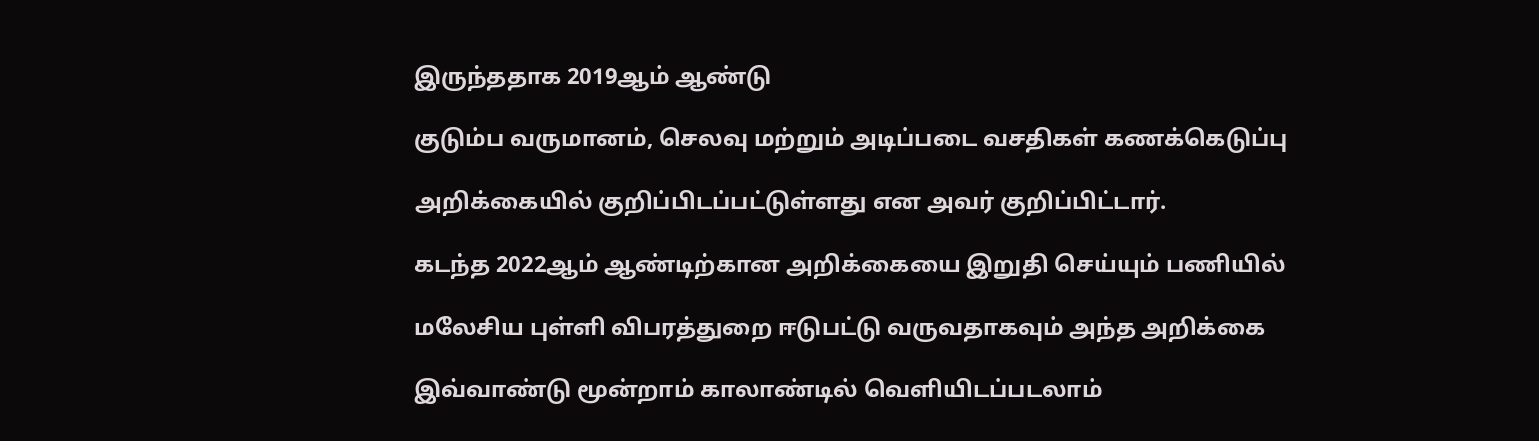இருந்ததாக 2019ஆம் ஆண்டு

குடும்ப வருமானம், செலவு மற்றும் அடிப்படை வசதிகள் கணக்கெடுப்பு

அறிக்கையில் குறிப்பிடப்பட்டுள்ளது என அவர் குறிப்பிட்டார்.

கடந்த 2022ஆம் ஆண்டிற்கான அறிக்கையை இறுதி செய்யும் பணியில்

மலேசிய புள்ளி விபரத்துறை ஈடுபட்டு வருவதாகவும் அந்த அறிக்கை

இவ்வாண்டு மூன்றாம் காலாண்டில் வெளியிடப்படலாம்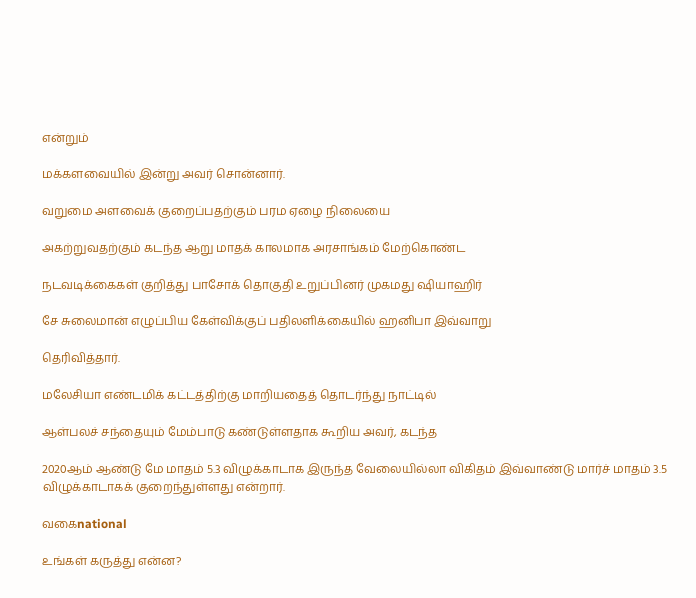என்றும்

மக்களவையில் இன்று அவர் சொன்னார்.

வறுமை அளவைக் குறைப்பதற்கும் பரம ஏழை நிலையை

அகற்றுவதற்கும் கடந்த ஆறு மாதக் காலமாக அரசாங்கம் மேற்கொண்ட

நடவடிக்கைகள் குறித்து பாசோக் தொகுதி உறுப்பினர் முகமது ஷியாஹிர்

சே சுலைமான் எழுப்பிய கேள்விக்குப் பதிலளிக்கையில் ஹனிபா இவ்வாறு

தெரிவித்தார்.

மலேசியா எண்டமிக் கட்டத்திற்கு மாறியதைத் தொடர்ந்து நாட்டில்

ஆள்பலச் சந்தையும் மேம்பாடு கண்டுள்ளதாக கூறிய அவர், கடந்த

2020ஆம் ஆண்டு மே மாதம் 5.3 விழுக்காடாக இருந்த வேலையில்லா விகிதம் இவ்வாண்டு மார்ச் மாதம் 3.5 விழுக்காடாகக் குறைந்துள்ளது என்றார்.

வகைnational

உங்கள் கருத்து என்ன?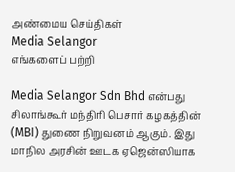அண்மைய செய்திகள்
Media Selangor
எங்களைப் பற்றி

Media Selangor Sdn Bhd என்பது சிலாங்கூர் மந்திரி பெசார் கழகத்தின் (MBI) துணை நிறுவனம் ஆகும். இது மாநில அரசின் ஊடக ஏஜென்ஸியாக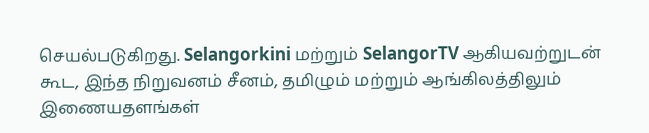செயல்படுகிறது. Selangorkini மற்றும் SelangorTV ஆகியவற்றுடன் கூட, இந்த நிறுவனம் சீனம், தமிழும் மற்றும் ஆங்கிலத்திலும் இணையதளங்கள்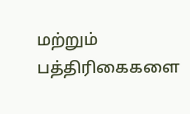மற்றும் பத்திரிகைகளை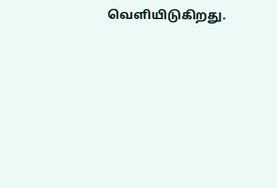வெளியிடுகிறது.